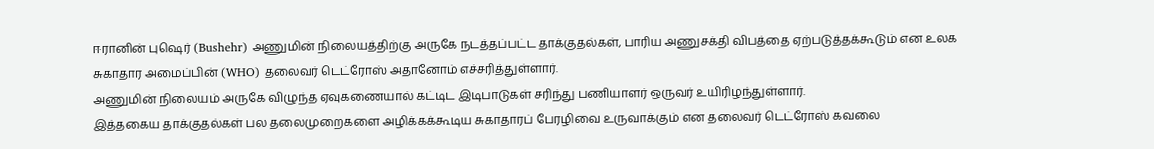ஈரானின் புஷெர் (Bushehr) அணுமின் நிலையத்திற்கு அருகே நடத்தப்பட்ட தாக்குதல்கள், பாரிய அணுசக்தி விபத்தை ஏற்படுத்தக்கூடும் என உலக சுகாதார அமைப்பின் (WHO) தலைவர் டெட்ரோஸ் அதானோம் எச்சரித்துள்ளார்.
அணுமின் நிலையம் அருகே விழுந்த ஏவுகணையால் கட்டிட இடிபாடுகள் சரிந்து பணியாளர் ஒருவர் உயிரிழந்துள்ளார்.
இத்தகைய தாக்குதல்கள் பல தலைமுறைகளை அழிக்கக்கூடிய சுகாதாரப் பேரழிவை உருவாக்கும் என தலைவர் டெட்ரோஸ் கவலை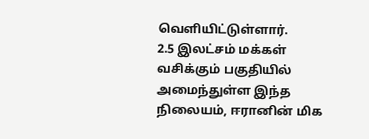வெளியிட்டுள்ளார்.
2.5 இலட்சம் மக்கள் வசிக்கும் பகுதியில் அமைந்துள்ள இந்த நிலையம், ஈரானின் மிக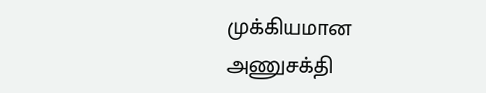முக்கியமான அணுசக்தி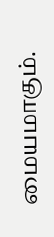மையமாகும்.